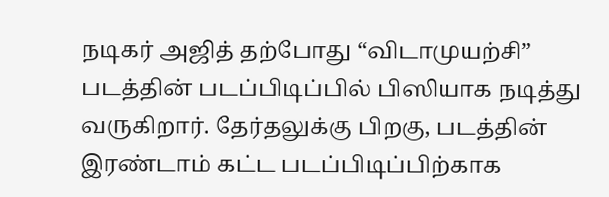நடிகர் அஜித் தற்போது “விடாமுயற்சி” படத்தின் படப்பிடிப்பில் பிஸியாக நடித்து வருகிறார். தேர்தலுக்கு பிறகு, படத்தின் இரண்டாம் கட்ட படப்பிடிப்பிற்காக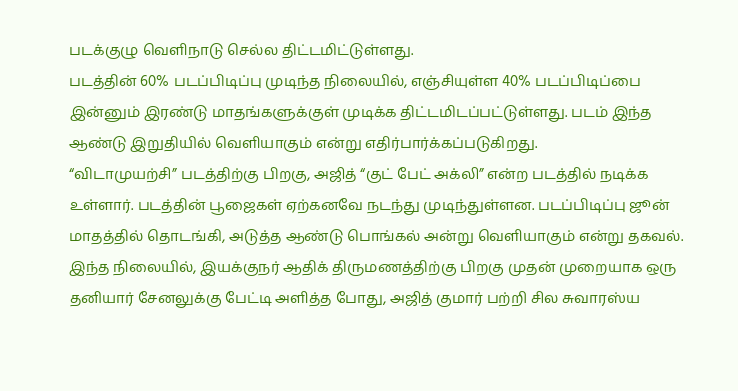படக்குழு வெளிநாடு செல்ல திட்டமிட்டுள்ளது.
படத்தின் 60% படப்பிடிப்பு முடிந்த நிலையில், எஞ்சியுள்ள 40% படப்பிடிப்பை இன்னும் இரண்டு மாதங்களுக்குள் முடிக்க திட்டமிடப்பட்டுள்ளது. படம் இந்த ஆண்டு இறுதியில் வெளியாகும் என்று எதிர்பார்க்கப்படுகிறது.
“விடாமுயற்சி” படத்திற்கு பிறகு, அஜித் “குட் பேட் அக்லி” என்ற படத்தில் நடிக்க உள்ளார். படத்தின் பூஜைகள் ஏற்கனவே நடந்து முடிந்துள்ளன. படப்பிடிப்பு ஜூன் மாதத்தில் தொடங்கி, அடுத்த ஆண்டு பொங்கல் அன்று வெளியாகும் என்று தகவல்.
இந்த நிலையில், இயக்குநர் ஆதிக் திருமணத்திற்கு பிறகு முதன் முறையாக ஒரு தனியார் சேனலுக்கு பேட்டி அளித்த போது, அஜித் குமார் பற்றி சில சுவாரஸ்ய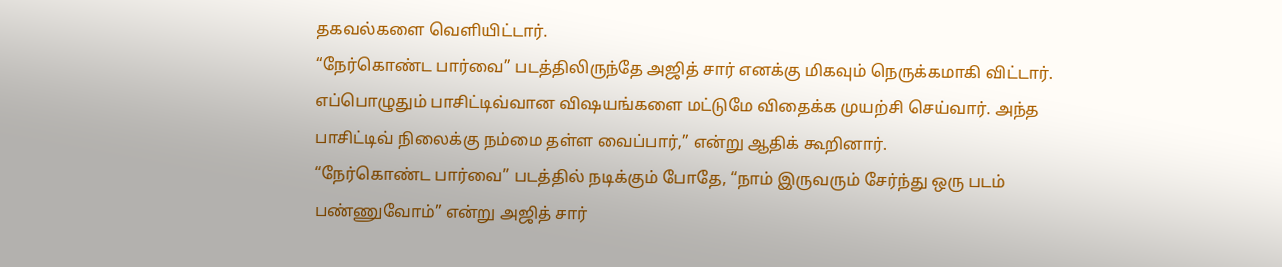தகவல்களை வெளியிட்டார்.
“நேர்கொண்ட பார்வை” படத்திலிருந்தே அஜித் சார் எனக்கு மிகவும் நெருக்கமாகி விட்டார். எப்பொழுதும் பாசிட்டிவ்வான விஷயங்களை மட்டுமே விதைக்க முயற்சி செய்வார். அந்த பாசிட்டிவ் நிலைக்கு நம்மை தள்ள வைப்பார்,” என்று ஆதிக் கூறினார்.
“நேர்கொண்ட பார்வை” படத்தில் நடிக்கும் போதே, “நாம் இருவரும் சேர்ந்து ஒரு படம் பண்ணுவோம்” என்று அஜித் சார்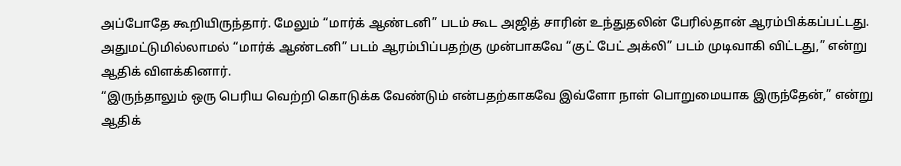அப்போதே கூறியிருந்தார். மேலும் “மார்க் ஆண்டனி” படம் கூட அஜித் சாரின் உந்துதலின் பேரில்தான் ஆரம்பிக்கப்பட்டது. அதுமட்டுமில்லாமல் “மார்க் ஆண்டனி” படம் ஆரம்பிப்பதற்கு முன்பாகவே “குட் பேட் அக்லி” படம் முடிவாகி விட்டது,” என்று ஆதிக் விளக்கினார்.
“இருந்தாலும் ஒரு பெரிய வெற்றி கொடுக்க வேண்டும் என்பதற்காகவே இவ்ளோ நாள் பொறுமையாக இருந்தேன்,” என்று ஆதிக்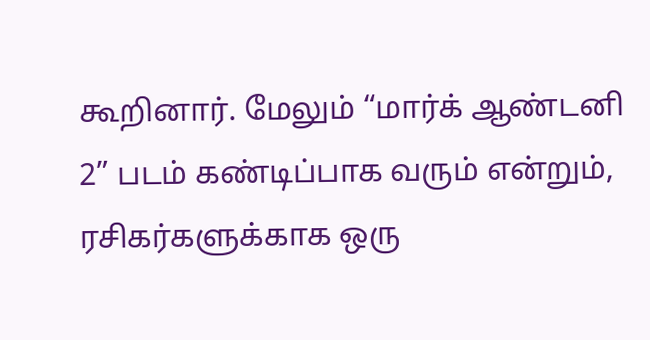கூறினார். மேலும் “மார்க் ஆண்டனி 2” படம் கண்டிப்பாக வரும் என்றும், ரசிகர்களுக்காக ஒரு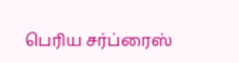பெரிய சர்ப்ரைஸ்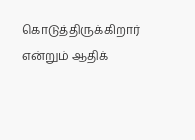கொடுத்திருக்கிறார் என்றும் ஆதிக்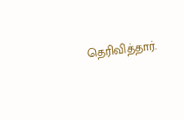தெரிவித்தார்.